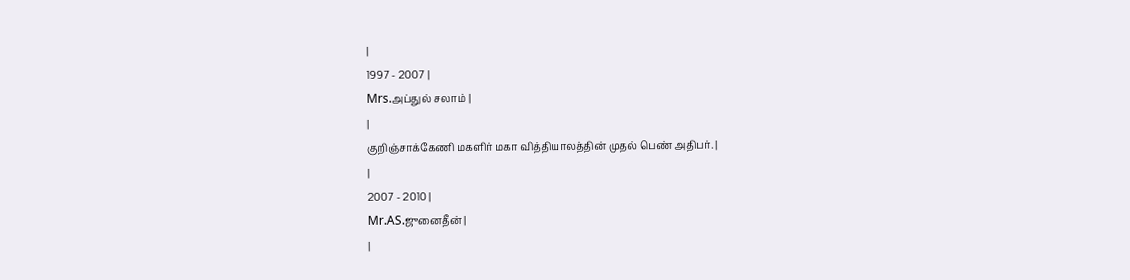|
1997 - 2007 |
Mrs.அப்துல் சலாம் |
|
குறிஞ்சாக்கேணி மகளிர் மகா வித்தியாலத்தின் முதல் பெண் அதிபர். |
|
2007 - 2010 |
Mr.AS.ஜுனைதீன் |
|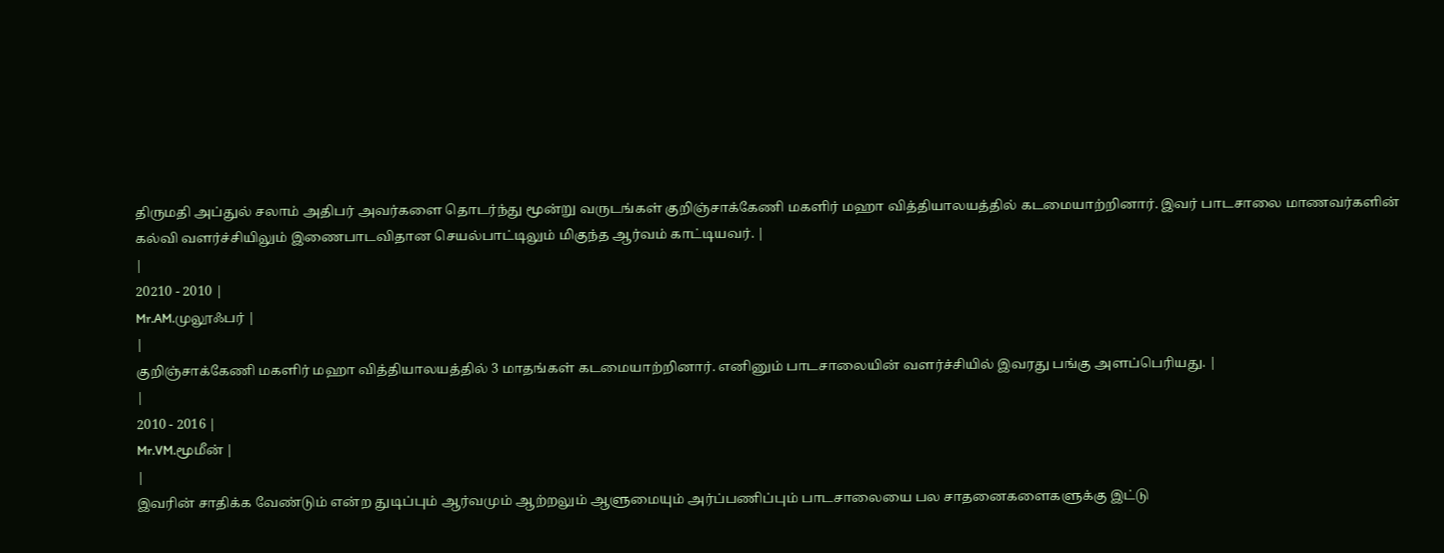திருமதி அப்துல் சலாம் அதிபர் அவர்களை தொடர்ந்து மூன்று வருடங்கள் குறிஞ்சாக்கேணி மகளிர் மஹா வித்தியாலயத்தில் கடமையாற்றினார். இவர் பாடசாலை மாணவர்களின் கல்வி வளர்ச்சியிலும் இணைபாடவிதான செயல்பாட்டிலும் மிகுந்த ஆர்வம் காட்டியவர். |
|
20210 - 2010 |
Mr.AM.முலூஃபர் |
|
குறிஞ்சாக்கேணி மகளிர் மஹா வித்தியாலயத்தில் 3 மாதங்கள் கடமையாற்றினார். எனினும் பாடசாலையின் வளர்ச்சியில் இவரது பங்கு அளப்பெரியது. |
|
2010 - 2016 |
Mr.VM.மூமீன் |
|
இவரின் சாதிக்க வேண்டும் என்ற துடிப்பும் ஆர்வமும் ஆற்றலும் ஆளுமையும் அர்ப்பணிப்பும் பாடசாலையை பல சாதனைகளைகளுக்கு இட்டு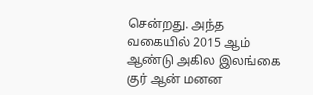சென்றது. அந்த வகையில் 2015 ஆம் ஆண்டு அகில இலங்கை குர் ஆன் மனன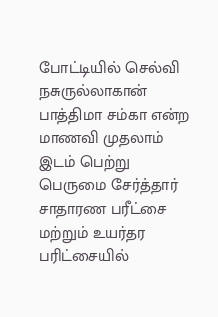போட்டியில் செல்வி நசுருல்லாகான் பாத்திமா சம்கா என்ற மாணவி முதலாம் இடம் பெற்று பெருமை சேர்த்தார் சாதாரண பரீட்சை மற்றும் உயர்தர பரிட்சையில்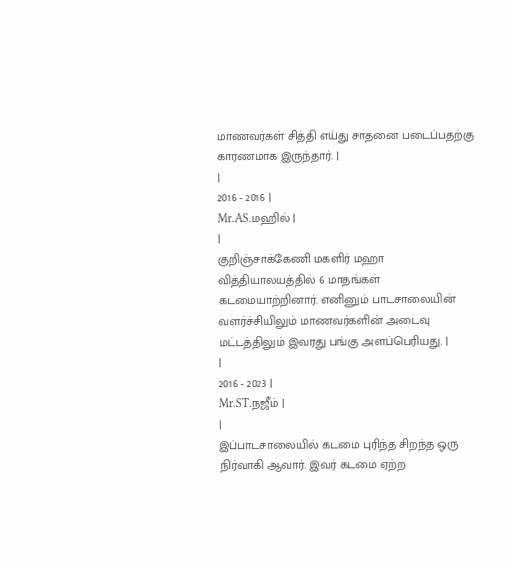மாணவர்கள் சித்தி எய்து சாதனை படைப்பதற்கு காரணமாக இருந்தார். |
|
2016 - 2016 |
Mr.AS.மஹில் |
|
குறிஞ்சாக்கேணி மகளிர் மஹா வித்தியாலயத்தில் 6 மாதங்கள் கடமையாற்றினார். எனினும் பாடசாலையின் வளர்ச்சியிலும் மாணவர்களின் அடைவு மட்டத்திலும் இவரது பங்கு அளப்பெரியது. |
|
2016 - 2023 |
Mr.ST.நஜீம் |
|
இப்பாடசாலையில் கடமை புரிந்த சிறந்த ஒரு நிர்வாகி ஆவார். இவர் கடமை ஏற்ற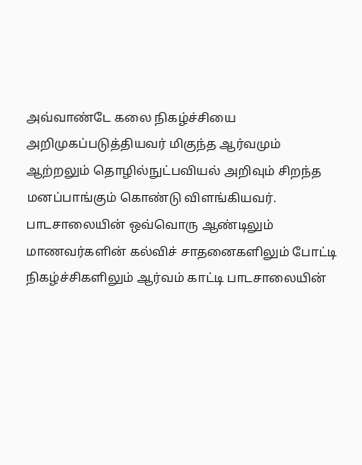அவ்வாண்டே கலை நிகழ்ச்சியை அறிமுகப்படுத்தியவர் மிகுந்த ஆர்வமும் ஆற்றலும் தொழில்நுட்பவியல் அறிவும் சிறந்த மனப்பாங்கும் கொண்டு விளங்கியவர். பாடசாலையின் ஒவ்வொரு ஆண்டிலும் மாணவர்களின் கல்விச் சாதனைகளிலும் போட்டி நிகழ்ச்சிகளிலும் ஆர்வம் காட்டி பாடசாலையின்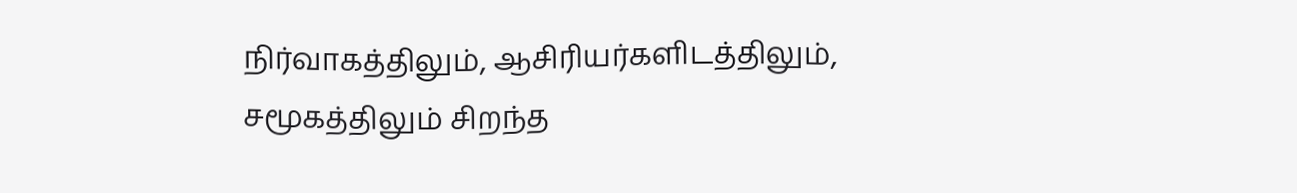நிர்வாகத்திலும், ஆசிரியர்களிடத்திலும், சமூகத்திலும் சிறந்த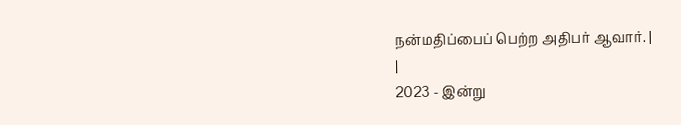நன்மதிப்பைப் பெற்ற அதிபர் ஆவார். |
|
2023 - இன்று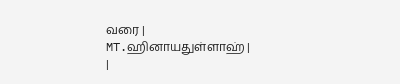வரை |
MT.ஹினாயதுள்ளாஹ் |
|